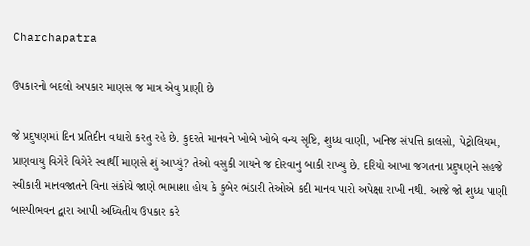Charchapatra

ઉપકારનો બદલો અપકાર માણસ જ માત્ર એવુ પ્રાણી છે

જે પ્રદુષણમાં દિન પ્રતિદીન વધારો કરતુ રહે છે. કુદરતે માનવને ખોબે ખોબે વન્ય સૃષ્ટિ, શુધ્ધ વાણી, ખનિજ સંપત્તિ કાલસો, પેટ્રોલિયમ, પ્રાણવાયુ વિગેરે વિગેરે સ્વાર્થી માણસે શું આપ્યું? તેઓ વસુકી ગાયને જ દોરવાનુ બાકી રાખ્યુ છે. દરિયો આખા જગતના પ્રદુષણને સહજે સ્વીકારી માનવજાતને વિના સંકોચે જાણે ભામાશા હોય કે કુબેર ભંડારી તેઓએ કદી માનવ પારો અપેક્ષા રાખી નથી. આજે જો શુધ્ધ પાણી બાસ્પીભવન દ્વારા આપી અધ્વિતીય ઉપકાર કરે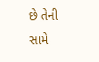છે તેની સામે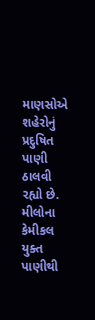માણસોએ શહેરોનું પ્રદુષિત પાણી ઠાલવી રહ્યો છે. મીલોના કેમીકલ યુક્ત પાણીથી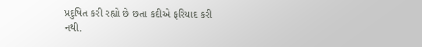પ્રદુષિત કરી રહ્યો છે છતા કદીએ ફરિયાદ કરી નથી.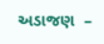અડાજણ  –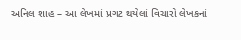અનિલ શાહ – આ લેખમાં પ્રગટ થયેલાં વિચારો લેખકનાં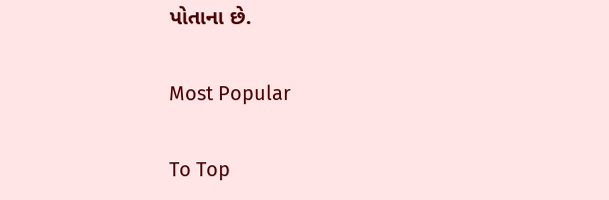પોતાના છે.

Most Popular

To Top